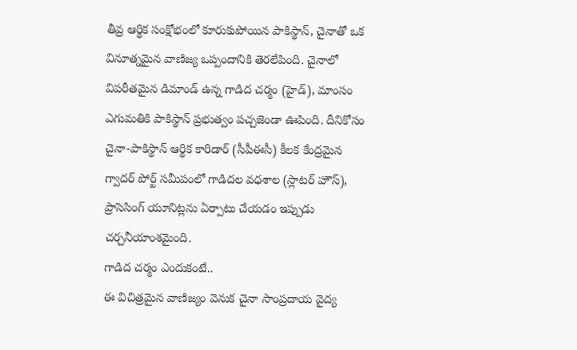తీవ్ర ఆర్థిక సంక్షోభంలో కూరుకుపోయిన పాకిస్థాన్, చైనాతో ఒక వినూత్నమైన వాణిజ్య ఒప్పందానికి తెరలేపింది. చైనాలో విపరీతమైన డిమాండ్ ఉన్న గాడిద చర్మం (హైడ్), మాంసం ఎగుమతికి పాకిస్థాన్ ప్రభుత్వం పచ్చజెండా ఊపింది. దీనికోసం చైనా-పాకిస్థాన్ ఆర్థిక కారిడార్ (సీపీఈసీ) కీలక కేంద్రమైన గ్వాదర్ పోర్ట్ సమీపంలో గాడిదల వధశాల (స్లాటర్ హౌస్), ప్రాసెసింగ్ యూనిట్లను ఏర్పాటు చేయడం ఇప్పుడు చర్చనీయాంశమైంది.
గాడిద చర్మం ఎందుకంటే..
ఈ విచిత్రమైన వాణిజ్యం వెనుక చైనా సాంప్రదాయ వైద్య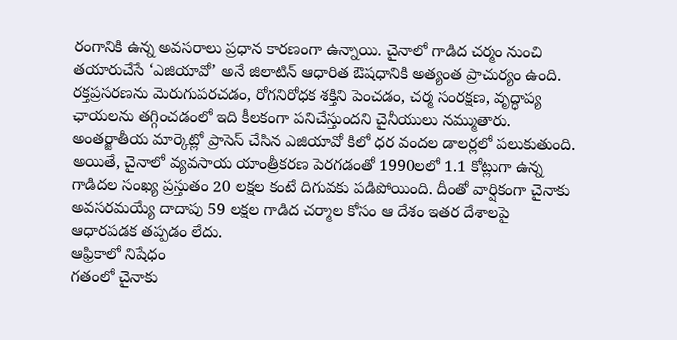రంగానికి ఉన్న అవసరాలు ప్రధాన కారణంగా ఉన్నాయి. చైనాలో గాడిద చర్మం నుంచి తయారుచేసే ‘ఎజియావో’ అనే జిలాటిన్ ఆధారిత ఔషధానికి అత్యంత ప్రాచుర్యం ఉంది. రక్తప్రసరణను మెరుగుపరచడం, రోగనిరోధక శక్తిని పెంచడం, చర్మ సంరక్షణ, వృద్ధాప్య ఛాయలను తగ్గించడంలో ఇది కీలకంగా పనిచేస్తుందని చైనీయులు నమ్ముతారు. అంతర్జాతీయ మార్కెట్లో ప్రాసెస్ చేసిన ఎజియావో కిలో ధర వందల డాలర్లలో పలుకుతుంది. అయితే, చైనాలో వ్యవసాయ యాంత్రీకరణ పెరగడంతో 1990లలో 1.1 కోట్లుగా ఉన్న గాడిదల సంఖ్య ప్రస్తుతం 20 లక్షల కంటే దిగువకు పడిపోయింది. దీంతో వార్షికంగా చైనాకు అవసరమయ్యే దాదాపు 59 లక్షల గాడిద చర్మాల కోసం ఆ దేశం ఇతర దేశాలపై ఆధారపడక తప్పడం లేదు.
ఆఫ్రికాలో నిషేధం
గతంలో చైనాకు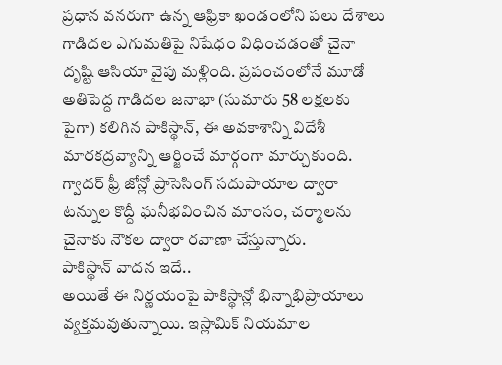ప్రధాన వనరుగా ఉన్న ఆఫ్రికా ఖండంలోని పలు దేశాలు గాడిదల ఎగుమతిపై నిషేధం విధించడంతో చైనా దృష్టి ఆసియా వైపు మళ్లింది. ప్రపంచంలోనే మూడో అతిపెద్ద గాడిదల జనాభా (సుమారు 58 లక్షలకు పైగా) కలిగిన పాకిస్థాన్, ఈ అవకాశాన్ని విదేశీ మారకద్రవ్యాన్ని ఆర్జించే మార్గంగా మార్చుకుంది. గ్వాదర్ ఫ్రీ జోన్లో ప్రాసెసింగ్ సదుపాయాల ద్వారా టన్నుల కొద్దీ ఘనీభవించిన మాంసం, చర్మాలను చైనాకు నౌకల ద్వారా రవాణా చేస్తున్నారు.
పాకిస్థాన్ వాదన ఇదే..
అయితే ఈ నిర్ణయంపై పాకిస్థాన్లో భిన్నాభిప్రాయాలు వ్యక్తమవుతున్నాయి. ఇస్లామిక్ నియమాల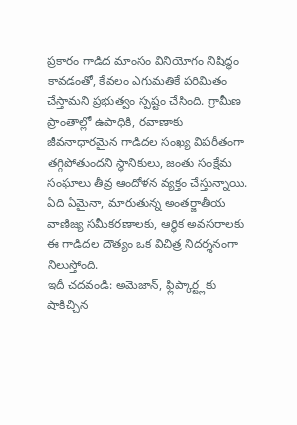ప్రకారం గాడిద మాంసం వినియోగం నిషిద్ధం కావడంతో, కేవలం ఎగుమతికే పరిమితం చేస్తామని ప్రభుత్వం స్పష్టం చేసింది. గ్రామీణ ప్రాంతాల్లో ఉపాధికి, రవాణాకు జీవనాధారమైన గాడిదల సంఖ్య విపరీతంగా తగ్గిపోతుందని స్థానికులు, జంతు సంక్షేమ సంఘాలు తీవ్ర ఆందోళన వ్యక్తం చేస్తున్నాయి. ఏది ఏమైనా, మారుతున్న అంతర్జాతీయ వాణిజ్య సమీకరణాలకు, ఆర్థిక అవసరాలకు ఈ గాడిదల దౌత్యం ఒక విచిత్ర నిదర్శనంగా నిలుస్తోంది.
ఇదీ చదవండి: అమెజాన్, ఫ్లిప్కార్ట్లకు షాకిచ్చిన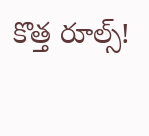కొత్త రూల్స్!